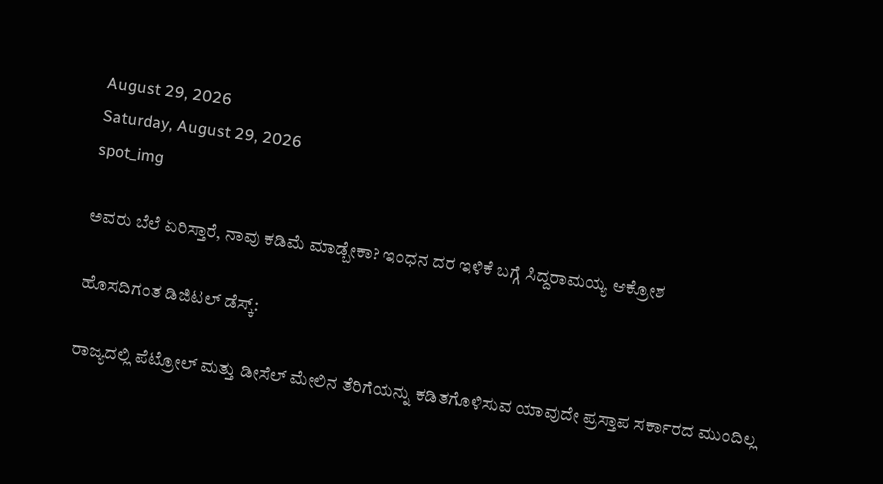August 29, 2026
Saturday, August 29, 2026
spot_img

ಅವರು ಬೆಲೆ ಏರಿಸ್ತಾರೆ, ನಾವು ಕಡಿಮೆ ಮಾಡ್ಬೇಕಾ? ಇಂಧನ ದರ ಇಳಿಕೆ ಬಗ್ಗೆ ಸಿದ್ದರಾಮಯ್ಯ ಆಕ್ರೋಶ

ಹೊಸದಿಗಂತ ಡಿಜಿಟಲ್‌ ಡೆಸ್ಕ್:

ರಾಜ್ಯದಲ್ಲಿ ಪೆಟ್ರೋಲ್ ಮತ್ತು ಡೀಸೆಲ್ ಮೇಲಿನ ತೆರಿಗೆಯನ್ನು ಕಡಿತಗೊಳಿಸುವ ಯಾವುದೇ ಪ್ರಸ್ತಾಪ ಸರ್ಕಾರದ ಮುಂದಿಲ್ಲ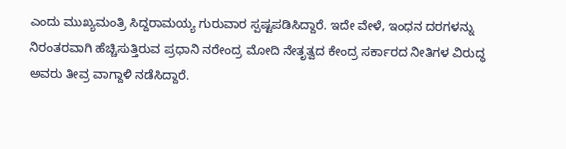ಎಂದು ಮುಖ್ಯಮಂತ್ರಿ ಸಿದ್ದರಾಮಯ್ಯ ಗುರುವಾರ ಸ್ಪಷ್ಟಪಡಿಸಿದ್ದಾರೆ. ಇದೇ ವೇಳೆ, ಇಂಧನ ದರಗಳನ್ನು ನಿರಂತರವಾಗಿ ಹೆಚ್ಚಿಸುತ್ತಿರುವ ಪ್ರಧಾನಿ ನರೇಂದ್ರ ಮೋದಿ ನೇತೃತ್ವದ ಕೇಂದ್ರ ಸರ್ಕಾರದ ನೀತಿಗಳ ವಿರುದ್ಧ ಅವರು ತೀವ್ರ ವಾಗ್ದಾಳಿ ನಡೆಸಿದ್ದಾರೆ.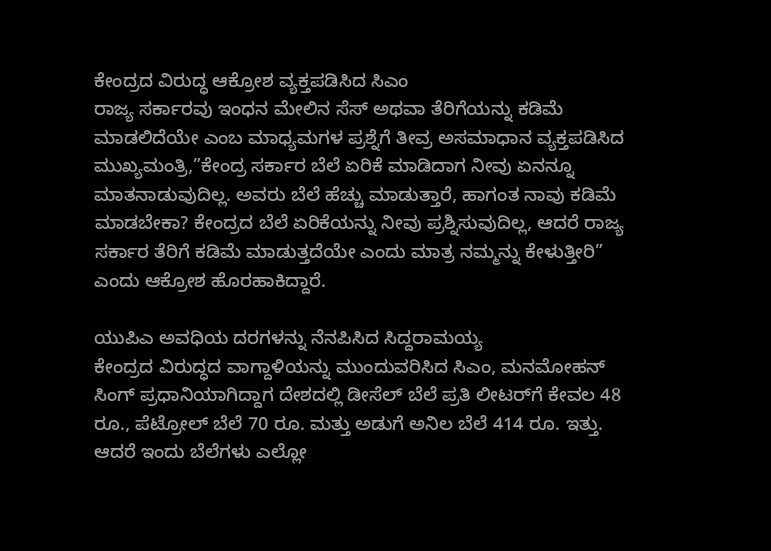ಕೇಂದ್ರದ ವಿರುದ್ಧ ಆಕ್ರೋಶ ವ್ಯಕ್ತಪಡಿಸಿದ ಸಿಎಂ
ರಾಜ್ಯ ಸರ್ಕಾರವು ಇಂಧನ ಮೇಲಿನ ಸೆಸ್ ಅಥವಾ ತೆರಿಗೆಯನ್ನು ಕಡಿಮೆ ಮಾಡಲಿದೆಯೇ ಎಂಬ ಮಾಧ್ಯಮಗಳ ಪ್ರಶ್ನೆಗೆ ತೀವ್ರ ಅಸಮಾಧಾನ ವ್ಯಕ್ತಪಡಿಸಿದ ಮುಖ್ಯಮಂತ್ರಿ,”ಕೇಂದ್ರ ಸರ್ಕಾರ ಬೆಲೆ ಏರಿಕೆ ಮಾಡಿದಾಗ ನೀವು ಏನನ್ನೂ ಮಾತನಾಡುವುದಿಲ್ಲ. ಅವರು ಬೆಲೆ ಹೆಚ್ಚು ಮಾಡುತ್ತಾರೆ, ಹಾಗಂತ ನಾವು ಕಡಿಮೆ ಮಾಡಬೇಕಾ? ಕೇಂದ್ರದ ಬೆಲೆ ಏರಿಕೆಯನ್ನು ನೀವು ಪ್ರಶ್ನಿಸುವುದಿಲ್ಲ, ಆದರೆ ರಾಜ್ಯ ಸರ್ಕಾರ ತೆರಿಗೆ ಕಡಿಮೆ ಮಾಡುತ್ತದೆಯೇ ಎಂದು ಮಾತ್ರ ನಮ್ಮನ್ನು ಕೇಳುತ್ತೀರಿ” ಎಂದು ಆಕ್ರೋಶ ಹೊರಹಾಕಿದ್ದಾರೆ.

ಯುಪಿಎ ಅವಧಿಯ ದರಗಳನ್ನು ನೆನಪಿಸಿದ ಸಿದ್ದರಾಮಯ್ಯ
ಕೇಂದ್ರದ ವಿರುದ್ಧದ ವಾಗ್ದಾಳಿಯನ್ನು ಮುಂದುವರಿಸಿದ ಸಿಎಂ, ಮನಮೋಹನ್ ಸಿಂಗ್ ಪ್ರಧಾನಿಯಾಗಿದ್ದಾಗ ದೇಶದಲ್ಲಿ ಡೀಸೆಲ್ ಬೆಲೆ ಪ್ರತಿ ಲೀಟರ್‌ಗೆ ಕೇವಲ 48 ರೂ., ಪೆಟ್ರೋಲ್ ಬೆಲೆ 70 ರೂ. ಮತ್ತು ಅಡುಗೆ ಅನಿಲ ಬೆಲೆ 414 ರೂ. ಇತ್ತು. ಆದರೆ ಇಂದು ಬೆಲೆಗಳು ಎಲ್ಲೋ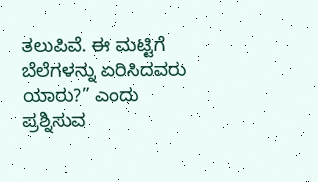ತಲುಪಿವೆ. ಈ ಮಟ್ಟಿಗೆ ಬೆಲೆಗಳನ್ನು ಏರಿಸಿದವರು ಯಾರು?” ಎಂದು ಪ್ರಶ್ನಿಸುವ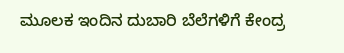ಮೂಲಕ ಇಂದಿನ ದುಬಾರಿ ಬೆಲೆಗಳಿಗೆ ಕೇಂದ್ರ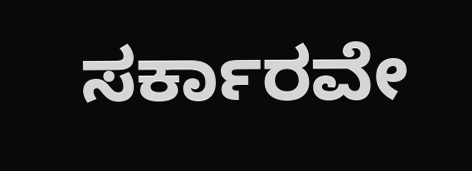ಸರ್ಕಾರವೇ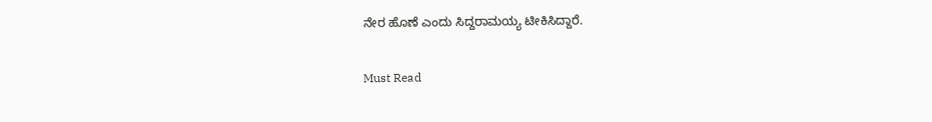ನೇರ ಹೊಣೆ ಎಂದು ಸಿದ್ದರಾಮಯ್ಯ ಟೀಕಿಸಿದ್ದಾರೆ.

Must Read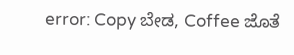error: Copy ಬೇಡ, Coffee ಜೊತೆ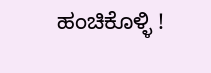ಹಂಚಿಕೊಳ್ಳಿ !